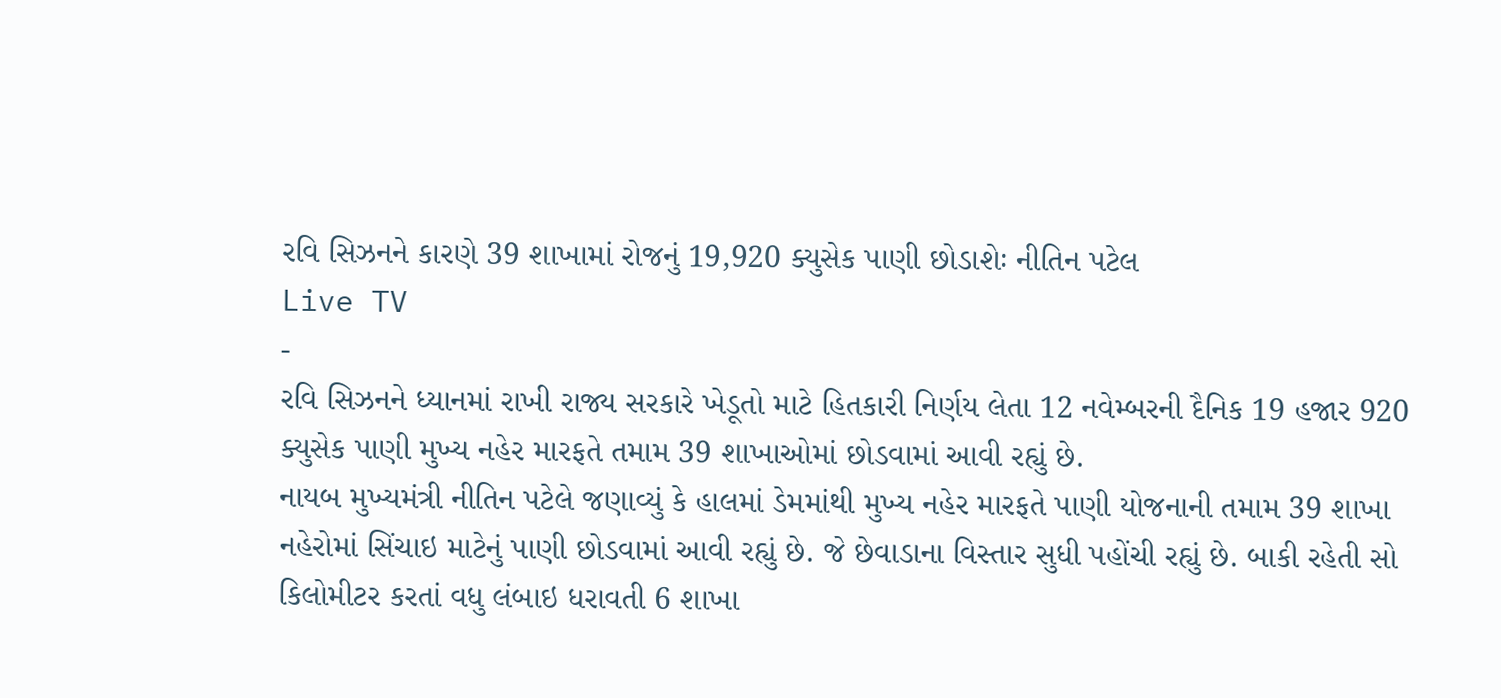રવિ સિઝનને કારણે 39 શાખામાં રોજનું 19,920 ક્યુસેક પાણી છોડાશેઃ નીતિન પટેલ
Live TV
-
રવિ સિઝનને ધ્યાનમાં રાખી રાજ્ય સરકારે ખેડૂતો માટે હિતકારી નિર્ણય લેતા 12 નવેમ્બરની દૈનિક 19 હજાર 920 ક્યુસેક પાણી મુખ્ય નહેર મારફતે તમામ 39 શાખાઓમાં છોડવામાં આવી રહ્યું છે.
નાયબ મુખ્યમંત્રી નીતિન પટેલે જણાવ્યું કે હાલમાં ડેમમાંથી મુખ્ય નહેર મારફતે પાણી યોજનાની તમામ 39 શાખા નહેરોમાં સિંચાઇ માટેનું પાણી છોડવામાં આવી રહ્યું છે. જે છેવાડાના વિસ્તાર સુધી પહોંચી રહ્યું છે. બાકી રહેતી સો કિલોમીટર કરતાં વધુ લંબાઇ ધરાવતી 6 શાખા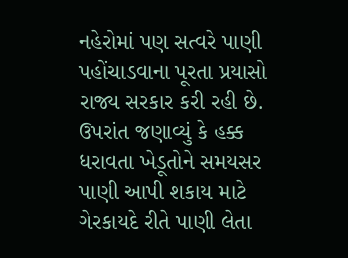નહેરોમાં પણ સત્વરે પાણી પહોંચાડવાના પૂરતા પ્રયાસો રાજ્ય સરકાર કરી રહી છે.
ઉપરાંત જણાવ્યું કે હક્ક ધરાવતા ખેડૂતોને સમયસર પાણી આપી શકાય માટે ગેરકાયદે રીતે પાણી લેતા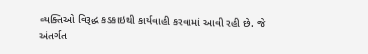વ્યક્તિઓ વિરૂદ્ધ કડકાઇથી કાર્યવાહી કરવામાં આવી રહી છે. જે અંતર્ગત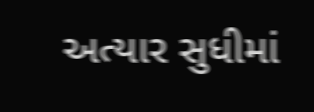અત્યાર સુધીમાં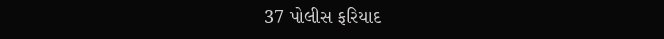37 પોલીસ ફરિયાદ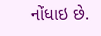નોંધાઇ છે.